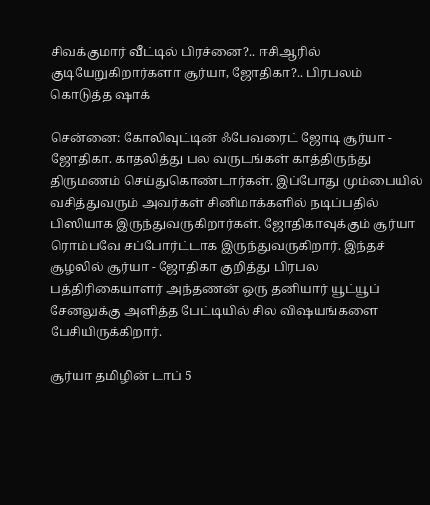சிவக்குமார் வீட்டில் பிரச்னை?.. ஈசிஆரில் குடியேறுகிறார்களா சூர்யா, ஜோதிகா?.. பிரபலம் கொடுத்த ஷாக்

சென்னை: கோலிவுட்டின் ஃபேவரைட் ஜோடி சூர்யா - ஜோதிகா. காதலித்து பல வருடங்கள் காத்திருந்து திருமணம் செய்துகொண்டார்கள். இப்போது மும்பையில் வசித்துவரும் அவர்கள் சினிமாக்களில் நடிப்பதில் பிஸியாக இருந்துவருகிறார்கள். ஜோதிகாவுக்கும் சூர்யா ரொம்பவே சப்போர்ட்டாக இருந்துவருகிறார். இந்தச் சூழலில் சூர்யா - ஜோதிகா குறித்து பிரபல பத்திரிகையாளர் அந்தணன் ஒரு தனியார் யூட்யூப் சேனலுக்கு அளித்த பேட்டியில் சில விஷயங்களை பேசியிருக்கிறார்.

சூர்யா தமிழின் டாப் 5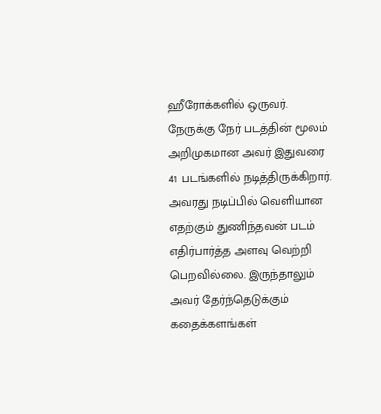ஹீரோக்களில் ஒருவர். நேருக்கு நேர் படத்தின் மூலம் அறிமுகமான அவர் இதுவரை 41 படங்களில் நடித்திருக்கிறார். அவரது நடிப்பில் வெளியான எதற்கும் துணிந்தவன் படம் எதிர்பார்த்த அளவு வெற்றி பெறவில்லை. இருந்தாலும் அவர் தேர்ந்தெடுக்கும் கதைக்களங்கள்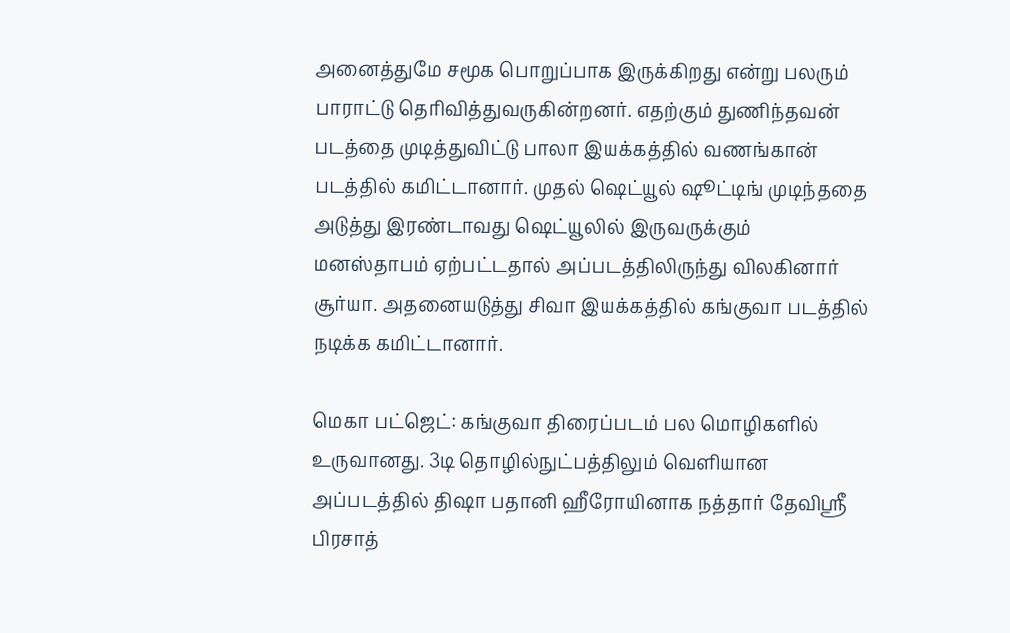அனைத்துமே சமூக பொறுப்பாக இருக்கிறது என்று பலரும் பாராட்டு தெரிவித்துவருகின்றனர். எதற்கும் துணிந்தவன் படத்தை முடித்துவிட்டு பாலா இயக்கத்தில் வணங்கான் படத்தில் கமிட்டானார். முதல் ஷெட்யூல் ஷூட்டிங் முடிந்ததை அடுத்து இரண்டாவது ஷெட்யூலில் இருவருக்கும் மனஸ்தாபம் ஏற்பட்டதால் அப்படத்திலிருந்து விலகினார் சூர்யா. அதனையடுத்து சிவா இயக்கத்தில் கங்குவா படத்தில் நடிக்க கமிட்டானார்.

மெகா பட்ஜெட்: கங்குவா திரைப்படம் பல மொழிகளில் உருவானது. 3டி தொழில்நுட்பத்திலும் வெளியான அப்படத்தில் திஷா பதானி ஹீரோயினாக நத்தார் தேவிஸ்ரீ பிரசாத்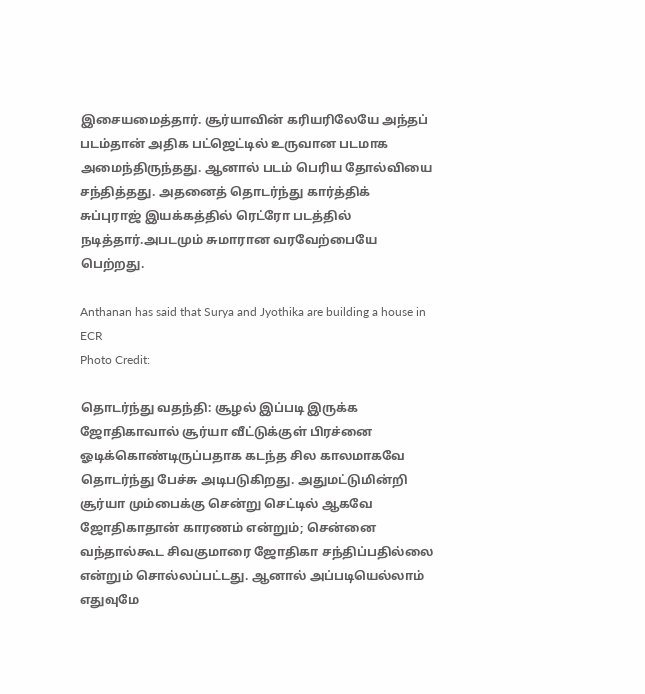இசையமைத்தார். சூர்யாவின் கரியரிலேயே அந்தப் படம்தான் அதிக பட்ஜெட்டில் உருவான படமாக அமைந்திருந்தது. ஆனால் படம் பெரிய தோல்வியை சந்தித்தது. அதனைத் தொடர்ந்து கார்த்திக் சுப்புராஜ் இயக்கத்தில் ரெட்ரோ படத்தில் நடித்தார்.அபடமும் சுமாரான வரவேற்பையே பெற்றது.

Anthanan has said that Surya and Jyothika are building a house in ECR
Photo Credit:

தொடர்ந்து வதந்தி: சூழல் இப்படி இருக்க ஜோதிகாவால் சூர்யா வீட்டுக்குள் பிரச்னை ஓடிக்கொண்டிருப்பதாக கடந்த சில காலமாகவே தொடர்ந்து பேச்சு அடிபடுகிறது. அதுமட்டுமின்றி சூர்யா மும்பைக்கு சென்று செட்டில் ஆகவே ஜோதிகாதான் காரணம் என்றும்; சென்னை வந்தால்கூட சிவகுமாரை ஜோதிகா சந்திப்பதில்லை என்றும் சொல்லப்பட்டது. ஆனால் அப்படியெல்லாம் எதுவுமே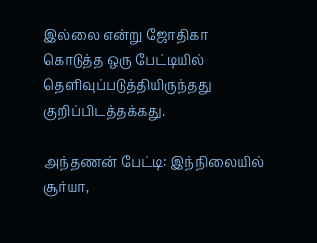இல்லை என்று ஜோதிகா கொடுத்த ஒரு பேட்டியில் தெளிவுப்படுத்தியிருந்தது குறிப்பிடத்தக்கது.

அந்தணன் பேட்டி: இந்நிலையில் சூர்யா,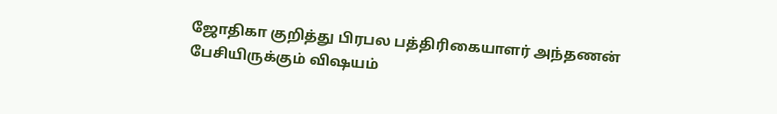ஜோதிகா குறித்து பிரபல பத்திரிகையாளர் அந்தணன் பேசியிருக்கும் விஷயம்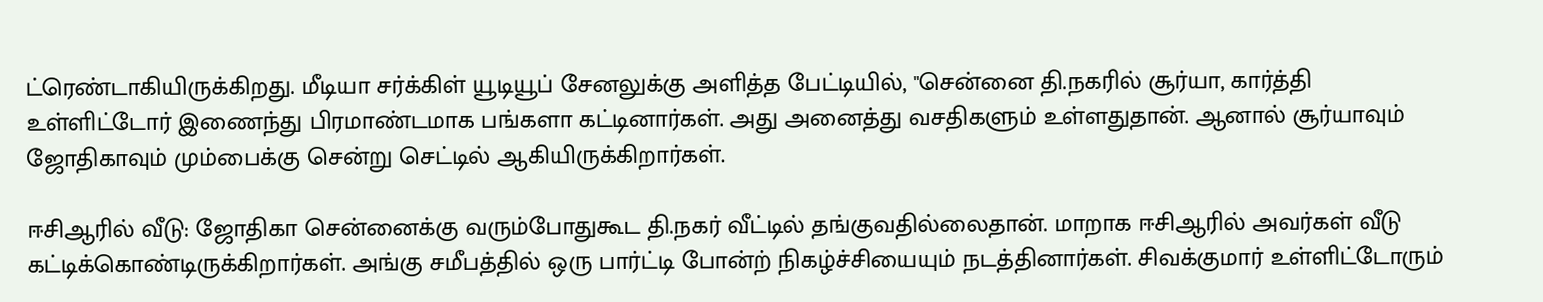ட்ரெண்டாகியிருக்கிறது. மீடியா சர்க்கிள் யூடியூப் சேனலுக்கு அளித்த பேட்டியில், "சென்னை தி.நகரில் சூர்யா, கார்த்தி உள்ளிட்டோர் இணைந்து பிரமாண்டமாக பங்களா கட்டினார்கள். அது அனைத்து வசதிகளும் உள்ளதுதான். ஆனால் சூர்யாவும் ஜோதிகாவும் மும்பைக்கு சென்று செட்டில் ஆகியிருக்கிறார்கள்.

ஈசிஆரில் வீடு: ஜோதிகா சென்னைக்கு வரும்போதுகூட தி.நகர் வீட்டில் தங்குவதில்லைதான். மாறாக ஈசிஆரில் அவர்கள் வீடு கட்டிக்கொண்டிருக்கிறார்கள். அங்கு சமீபத்தில் ஒரு பார்ட்டி போன்ற் நிகழ்ச்சியையும் நடத்தினார்கள். சிவக்குமார் உள்ளிட்டோரும்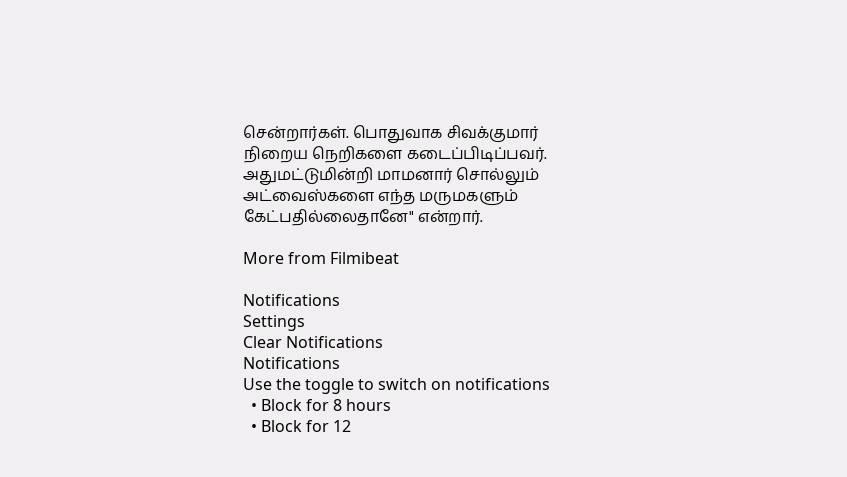சென்றார்கள். பொதுவாக சிவக்குமார் நிறைய நெறிகளை கடைப்பிடிப்பவர். அதுமட்டுமின்றி மாமனார் சொல்லும் அட்வைஸ்களை எந்த மருமகளும் கேட்பதில்லைதானே" என்றார்.

More from Filmibeat

Notifications
Settings
Clear Notifications
Notifications
Use the toggle to switch on notifications
  • Block for 8 hours
  • Block for 12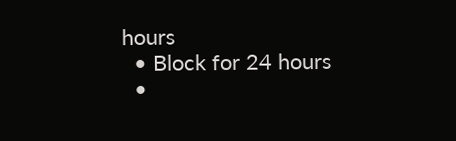hours
  • Block for 24 hours
  •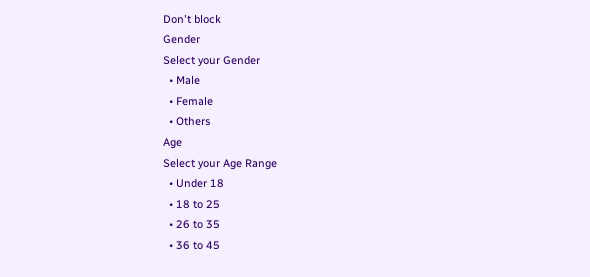Don't block
Gender
Select your Gender
  • Male
  • Female
  • Others
Age
Select your Age Range
  • Under 18
  • 18 to 25
  • 26 to 35
  • 36 to 45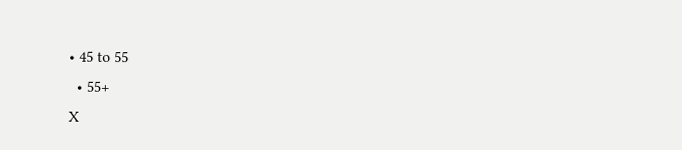• 45 to 55
  • 55+
X